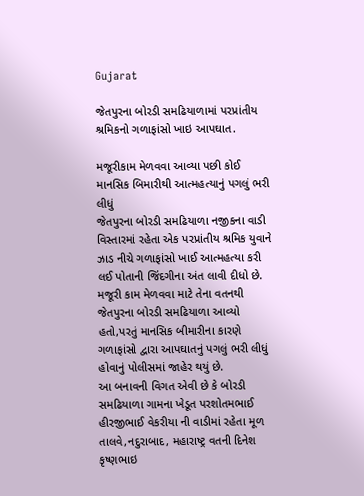Gujarat

જેતપુરના બોરડી સમઢિયાળામાં પરપ્રાંતીય શ્રમિકનો ગળાફાંસો ખાઇ આપઘાત.

મજૂરીકામ મેળવવા આવ્યા પછી કોઈ માનસિક બિમારીથી આત્મહત્યાનું પગલું ભરી લીધું
જેતપુરના બોરડી સમઢિયાળા નજીકના વાડી વિસ્તારમાં રહેતા એક પરપ્રાંતીય શ્રમિક યુવાને ઝાડ નીચે ગળાફાંસો ખાઈ આત્મહત્યા કરી લઈ પોતાની જિંદગીના અંત લાવી દીધો છે. મજૂરી કામ મેળવવા માટે તેના વતનથી જેતપુરના બોરડી સમઢિયાળા આવ્યો હતો,પરતું માનસિક બીમારીના કારણે ગળાફાંસો દ્વારા આપઘાતનું પગલું ભરી લીધું હોવાનું પોલીસમાં જાહેર થયું છે.
આ બનાવની વિગત એવી છે કે બોરડી સમઢિયાળા ગામના ખેડૂત પરશોતમભાઈ હીરજીભાઈ વેકરીયા ની વાડીમાં રહેતા મૂળ તાલવે,નદુરાબાદ, મહારાષ્ટ્ર વતની દિનેશ કૃષ્ણભાઇ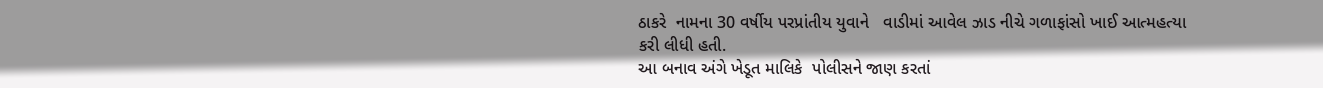ઠાકરે  નામના 30 વર્ષીય પરપ્રાંતીય યુવાને   વાડીમાં આવેલ ઝાડ નીચે ગળાફાંસો ખાઈ આત્મહત્યા કરી લીધી હતી.
આ બનાવ અંગે ખેડૂત માલિકે  પોલીસને જાણ કરતાં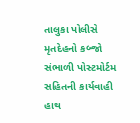તાલુકા પોલીસે મૃતદેહનો કબ્જો સંભાળી પોસ્ટમોર્ટમ સહિતની કાર્યવાહી હાથ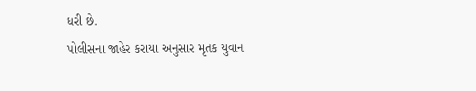ધરી છે.
પોલીસના જાહેર કરાયા અનુસાર મૃતક યુવાન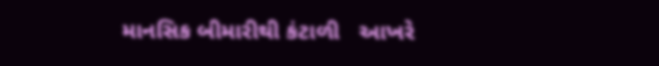માનસિક બીમારીથી કંટાળી   આખરે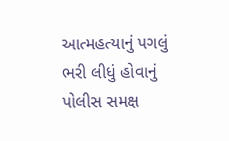આત્મહત્યાનું પગલું ભરી લીધું હોવાનું પોલીસ સમક્ષ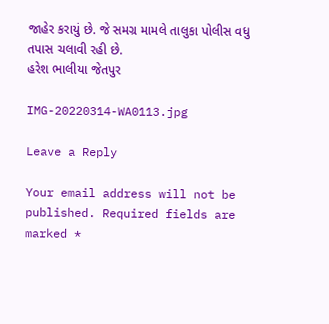જાહેર કરાયું છે. જે સમગ્ર મામલે તાલુકા પોલીસ વધુ તપાસ ચલાવી રહી છે.
હરેશ ભાલીયા જેતપુર

IMG-20220314-WA0113.jpg

Leave a Reply

Your email address will not be published. Required fields are marked *